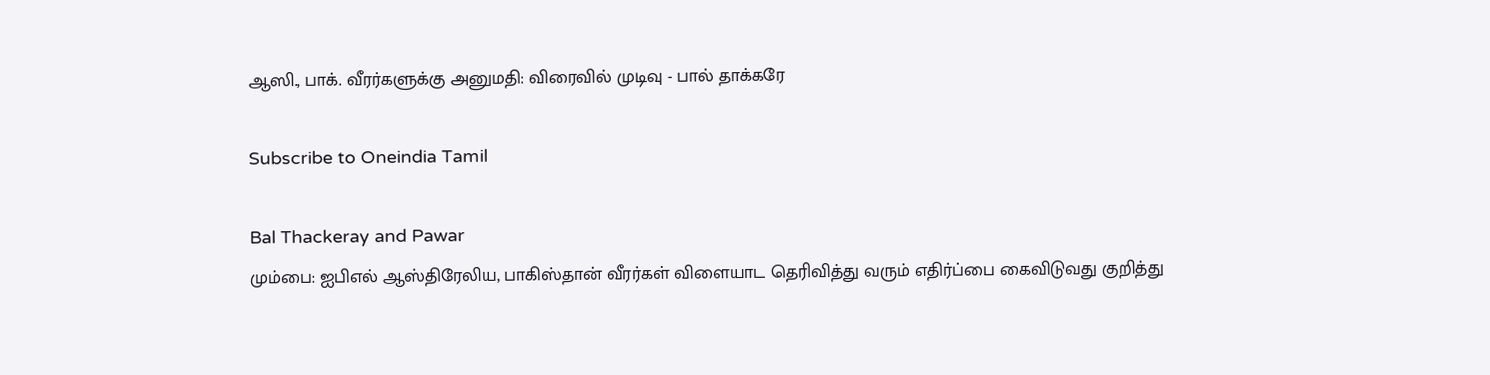ஆஸி., பாக். வீரர்களுக்கு அனுமதி: விரைவில் முடிவு - பால் தாக்கரே

Subscribe to Oneindia Tamil

Bal Thackeray and Pawar
மும்பை: ஐபிஎல் ஆஸ்திரேலிய, பாகிஸ்தான் வீரர்கள் விளையாட தெரிவித்து வரும் எதிர்ப்பை கைவிடுவது குறித்து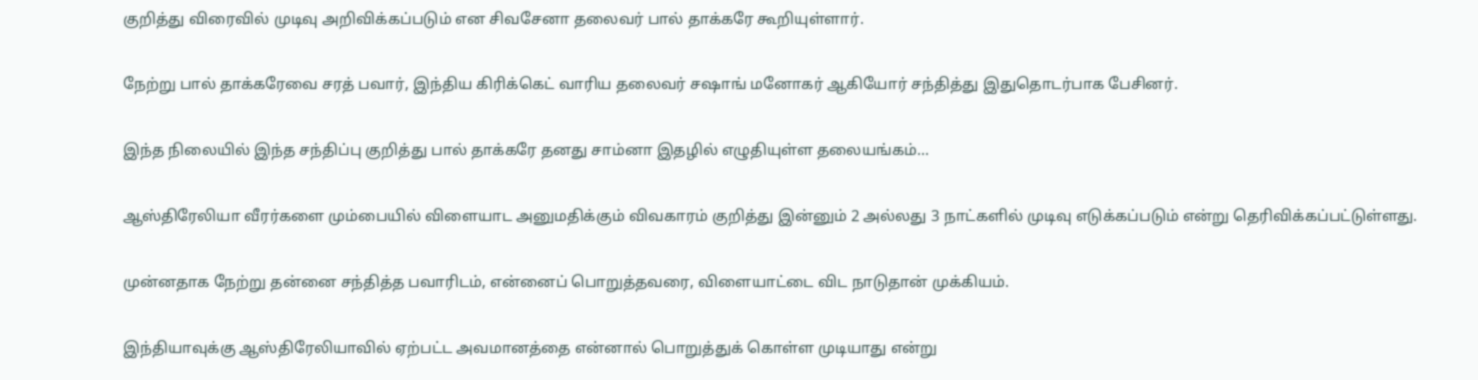குறித்து விரைவில் முடிவு அறிவிக்கப்படும் என சிவசேனா தலைவர் பால் தாக்கரே கூறியுள்ளார்.

நேற்று பால் தாக்கரேவை சரத் பவார், இந்திய கிரிக்கெட் வாரிய தலைவர் சஷாங் மனோகர் ஆகியோர் சந்தித்து இதுதொடர்பாக பேசினர்.

இந்த நிலையில் இந்த சந்திப்பு குறித்து பால் தாக்கரே தனது சாம்னா இதழில் எழுதியுள்ள தலையங்கம்...

ஆஸ்திரேலியா வீரர்களை மும்பையில் விளையாட அனுமதிக்கும் விவகாரம் குறித்து இன்னும் 2 அல்லது 3 நாட்களில் முடிவு எடுக்கப்படும் என்று தெரிவிக்கப்பட்டுள்ளது.

முன்னதாக நேற்று தன்னை சந்தித்த பவாரிடம், என்னைப் பொறுத்தவரை, விளையாட்டை விட நாடுதான் முக்கியம்.

இந்தியாவுக்கு ஆஸ்திரேலியாவில் ஏற்பட்ட அவமானத்தை என்னால் பொறுத்துக் கொள்ள முடியாது என்று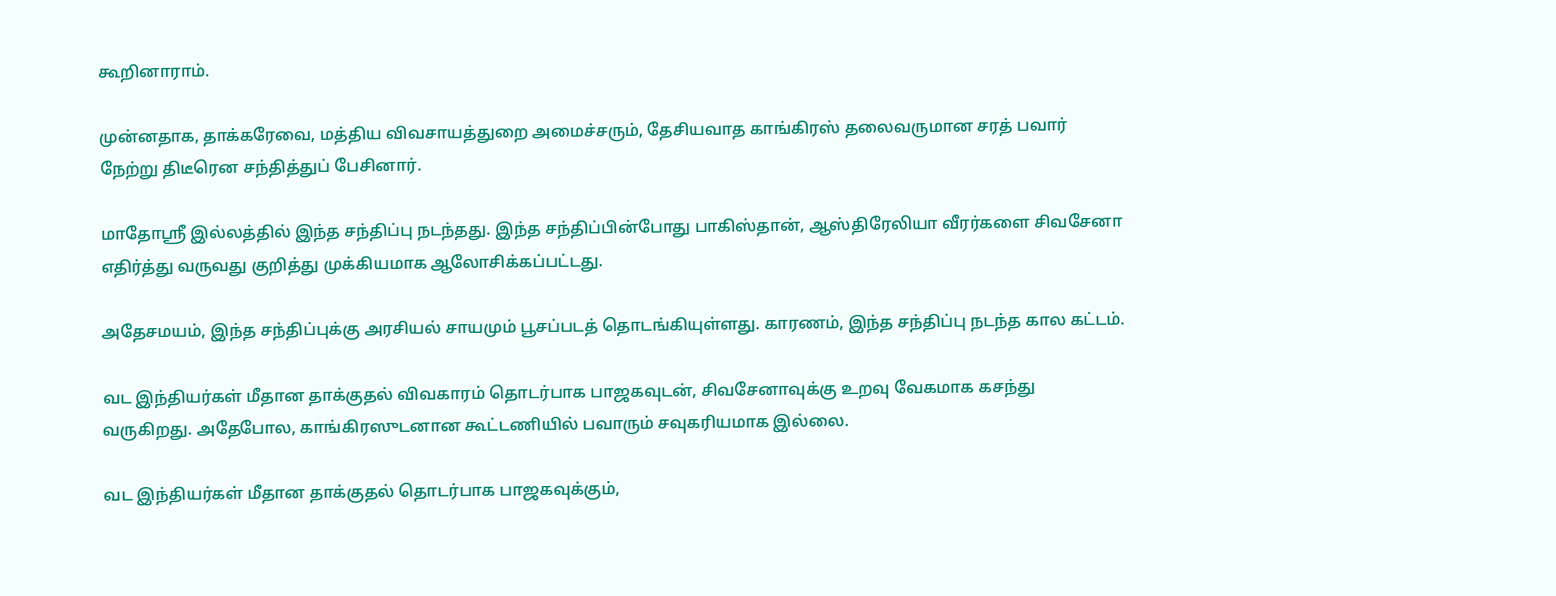கூறினாராம்.

முன்னதாக, தாக்கரேவை, மத்திய விவசாயத்துறை அமைச்சரும், தேசியவாத காங்கிரஸ் தலைவருமான சரத் பவார் நேற்று திடீரென சந்தித்துப் பேசினார்.

மாதோஸ்ரீ இல்லத்தில் இந்த சந்திப்பு நடந்தது. இந்த சந்திப்பின்போது பாகிஸ்தான், ஆஸ்திரேலியா வீரர்களை சிவசேனா எதிர்த்து வருவது குறித்து முக்கியமாக ஆலோசிக்கப்பட்டது.

அதேசமயம், இந்த சந்திப்புக்கு அரசியல் சாயமும் பூசப்படத் தொடங்கியுள்ளது. காரணம், இந்த சந்திப்பு நடந்த கால கட்டம்.

வட இந்தியர்கள் மீதான தாக்குதல் விவகாரம் தொடர்பாக பாஜகவுடன், சிவசேனாவுக்கு உறவு வேகமாக கசந்து வருகிறது. அதேபோல, காங்கிரஸுடனான கூட்டணியில் பவாரும் சவுகரியமாக இல்லை.

வட இந்தியர்கள் மீதான தாக்குதல் தொடர்பாக பாஜகவுக்கும்,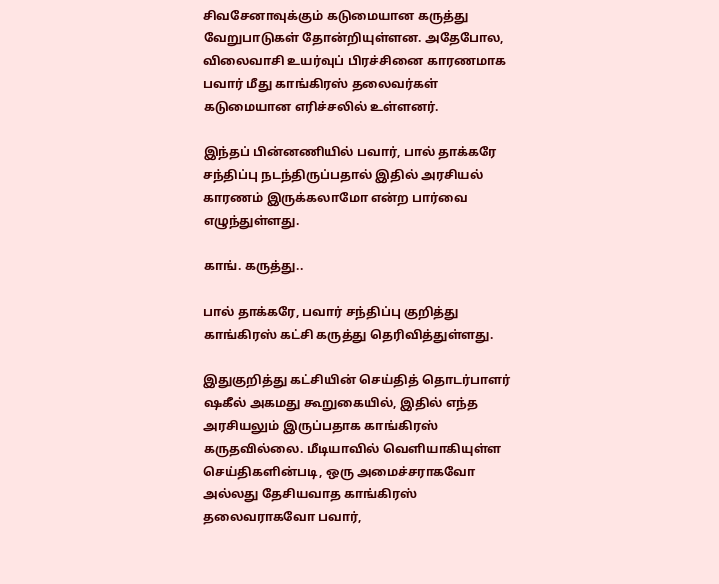சிவசேனாவுக்கும் கடுமையான கருத்து வேறுபாடுகள் தோன்றியுள்ளன. அதேபோல, விலைவாசி உயர்வுப் பிரச்சினை காரணமாக பவார் மீது காங்கிரஸ் தலைவர்கள் கடுமையான எரிச்சலில் உள்ளனர்.

இந்தப் பின்னணியில் பவார், பால் தாக்கரே சந்திப்பு நடந்திருப்பதால் இதில் அரசியல் காரணம் இருக்கலாமோ என்ற பார்வை எழுந்துள்ளது.

காங். கருத்து..

பால் தாக்கரே, பவார் சந்திப்பு குறித்து காங்கிரஸ் கட்சி கருத்து தெரிவித்துள்ளது.

இதுகுறித்து கட்சியின் செய்தித் தொடர்பாளர் ஷகீல் அகமது கூறுகையில், இதில் எந்த அரசியலும் இருப்பதாக காங்கிரஸ் கருதவில்லை. மீடியாவில் வெளியாகியுள்ள செய்திகளின்படி, ஒரு அமைச்சராகவோ அல்லது தேசியவாத காங்கிரஸ் தலைவராகவோ பவார்,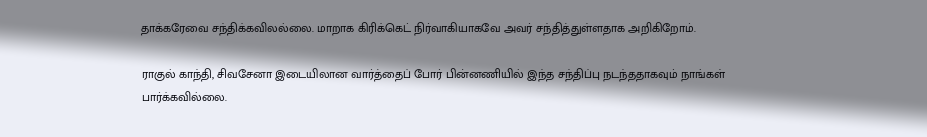தாக்கரேவை சந்திக்கவிலல்லை. மாறாக கிரிக்கெட் நிர்வாகியாகவே அவர் சந்தித்துள்ளதாக அறிகிறோம்.

ராகுல் காந்தி, சிவசேனா இடையிலான வார்த்தைப் போர் பின்னணியில் இந்த சந்திப்பு நடந்ததாகவும் நாங்கள் பார்க்கவில்லை.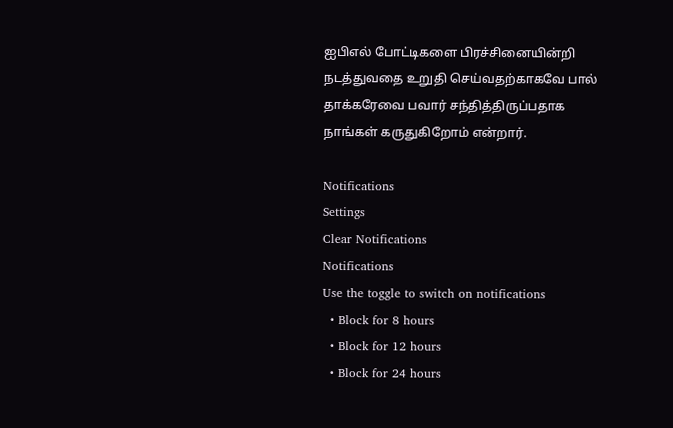ஐபிஎல் போட்டிகளை பிரச்சினையின்றி நடத்துவதை உறுதி செய்வதற்காகவே பால் தாக்கரேவை பவார் சந்தித்திருப்பதாக நாங்கள் கருதுகிறோம் என்றார்.

Notifications
Settings
Clear Notifications
Notifications
Use the toggle to switch on notifications
  • Block for 8 hours
  • Block for 12 hours
  • Block for 24 hours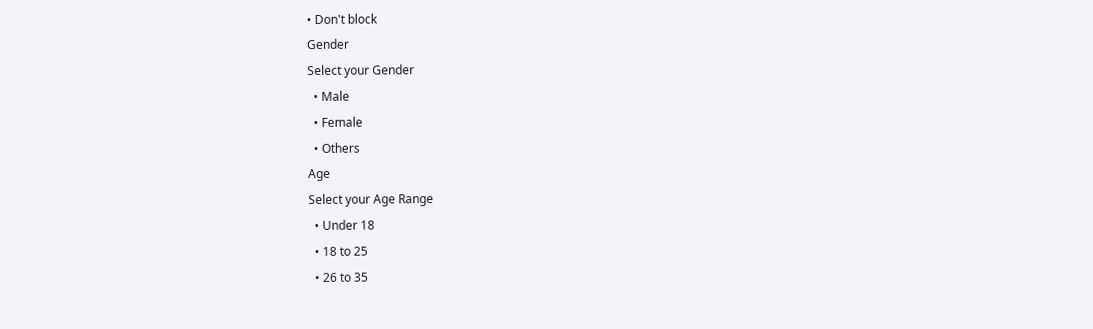• Don't block
Gender
Select your Gender
  • Male
  • Female
  • Others
Age
Select your Age Range
  • Under 18
  • 18 to 25
  • 26 to 35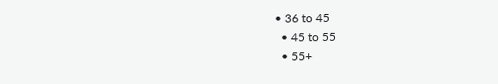• 36 to 45
  • 45 to 55
  • 55+